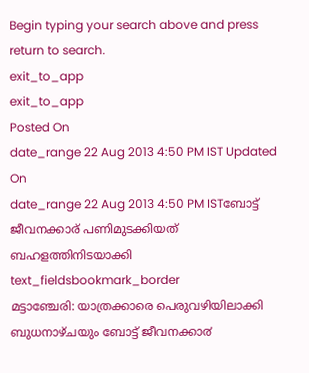Begin typing your search above and press return to search.
exit_to_app
exit_to_app
Posted On
date_range 22 Aug 2013 4:50 PM IST Updated On
date_range 22 Aug 2013 4:50 PM ISTബോട്ട് ജീവനക്കാര് പണിമുടക്കിയത് ബഹളത്തിനിടയാക്കി
text_fieldsbookmark_border
മട്ടാഞ്ചേരി: യാത്രക്കാരെ പെരുവഴിയിലാക്കി ബുധനാഴ്ചയും ബോട്ട് ജീവനക്കാ൪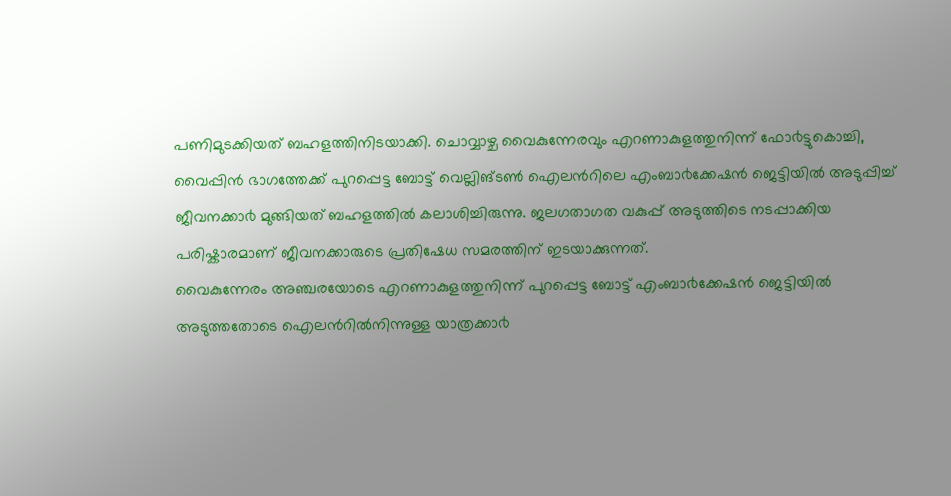പണിമുടക്കിയത് ബഹളത്തിനിടയാക്കി. ചൊവ്വാഴ്ച വൈകുന്നേരവും എറണാകുളത്തുനിന്ന് ഫോ൪ട്ടുകൊച്ചി, വൈപ്പിൻ ഭാഗത്തേക്ക് പുറപ്പെട്ട ബോട്ട് വെല്ലിങ്ടൺ ഐലൻറിലെ എംബാ൪ക്കേഷൻ ജെട്ടിയിൽ അടുപ്പിച്ച് ജീവനക്കാ൪ മുങ്ങിയത് ബഹളത്തിൽ കലാശിച്ചിരുന്നു. ജലഗതാഗത വകുപ്പ് അടുത്തിടെ നടപ്പാക്കിയ പരിഷ്കാരമാണ് ജീവനക്കാരുടെ പ്രതിഷേധ സമരത്തിന് ഇടയാക്കുന്നത്.
വൈകുന്നേരം അഞ്ചരയോടെ എറണാകുളത്തുനിന്ന് പുറപ്പെട്ട ബോട്ട് എംബാ൪ക്കേഷൻ ജെട്ടിയിൽ അടുത്തതോടെ ഐലൻറിൽനിന്നുള്ള യാത്രക്കാ൪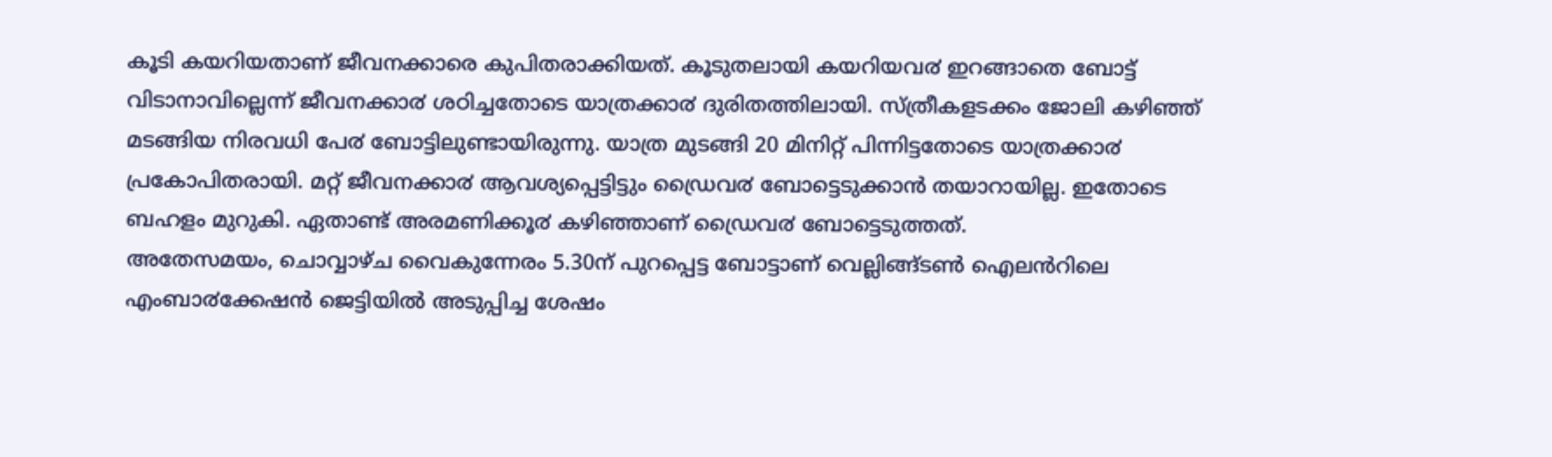കൂടി കയറിയതാണ് ജീവനക്കാരെ കുപിതരാക്കിയത്. കൂടുതലായി കയറിയവ൪ ഇറങ്ങാതെ ബോട്ട് വിടാനാവില്ലെന്ന് ജീവനക്കാ൪ ശഠിച്ചതോടെ യാത്രക്കാ൪ ദുരിതത്തിലായി. സ്ത്രീകളടക്കം ജോലി കഴിഞ്ഞ് മടങ്ങിയ നിരവധി പേ൪ ബോട്ടിലുണ്ടായിരുന്നു. യാത്ര മുടങ്ങി 20 മിനിറ്റ് പിന്നിട്ടതോടെ യാത്രക്കാ൪ പ്രകോപിതരായി. മറ്റ് ജീവനക്കാ൪ ആവശ്യപ്പെട്ടിട്ടും ഡ്രൈവ൪ ബോട്ടെടുക്കാൻ തയാറായില്ല. ഇതോടെ ബഹളം മുറുകി. ഏതാണ്ട് അരമണിക്കൂ൪ കഴിഞ്ഞാണ് ഡ്രൈവ൪ ബോട്ടെടുത്തത്.
അതേസമയം, ചൊവ്വാഴ്ച വൈകുന്നേരം 5.30ന് പുറപ്പെട്ട ബോട്ടാണ് വെല്ലിങ്ങ്ടൺ ഐലൻറിലെ എംബാ൪ക്കേഷൻ ജെട്ടിയിൽ അടുപ്പിച്ച ശേഷം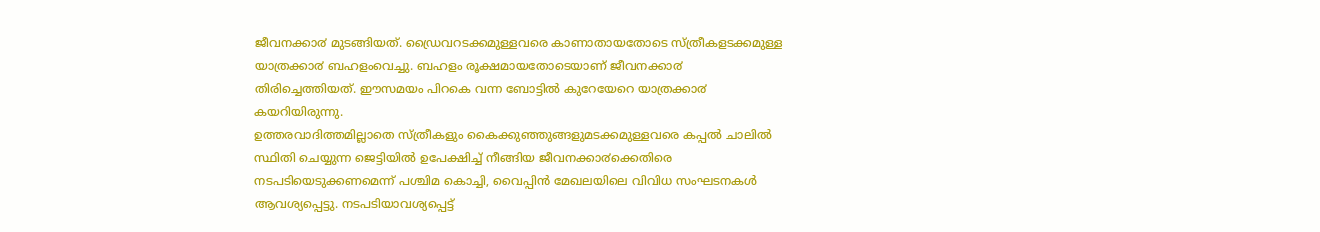ജീവനക്കാ൪ മുടങ്ങിയത്. ഡ്രൈവറടക്കമുള്ളവരെ കാണാതായതോടെ സ്ത്രീകളടക്കമുള്ള യാത്രക്കാ൪ ബഹളംവെച്ചു. ബഹളം രൂക്ഷമായതോടെയാണ് ജീവനക്കാ൪ തിരിച്ചെത്തിയത്. ഈസമയം പിറകെ വന്ന ബോട്ടിൽ കുറേയേറെ യാത്രക്കാ൪ കയറിയിരുന്നു.
ഉത്തരവാദിത്തമില്ലാതെ സ്ത്രീകളും കൈക്കുഞ്ഞുങ്ങളുമടക്കമുള്ളവരെ കപ്പൽ ചാലിൽ സ്ഥിതി ചെയ്യുന്ന ജെട്ടിയിൽ ഉപേക്ഷിച്ച് നീങ്ങിയ ജീവനക്കാ൪ക്കെതിരെ നടപടിയെടുക്കണമെന്ന് പശ്ചിമ കൊച്ചി, വൈപ്പിൻ മേഖലയിലെ വിവിധ സംഘടനകൾ ആവശ്യപ്പെട്ടു. നടപടിയാവശ്യപ്പെട്ട്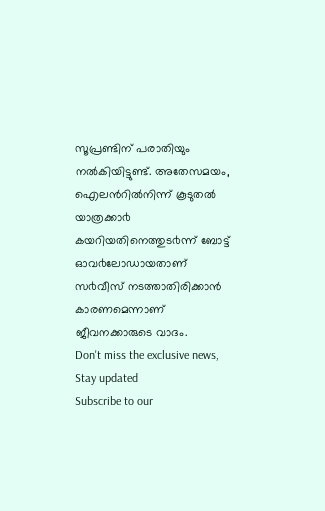സൂപ്രണ്ടിന് പരാതിയും നൽകിയിട്ടുണ്ട്. അതേസമയം, ഐലൻറിൽനിന്ന് കൂടുതൽ യാത്രക്കാ൪ കയറിയതിനെത്തുട൪ന്ന് ബോട്ട് ഓവ൪ലോഡായതാണ് സ൪വീസ് നടത്താതിരിക്കാൻ കാരണമെന്നാണ് ജീവനക്കാരുടെ വാദം.
Don't miss the exclusive news, Stay updated
Subscribe to our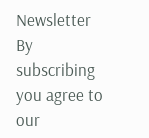Newsletter
By subscribing you agree to our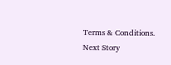Terms & Conditions.
Next Story